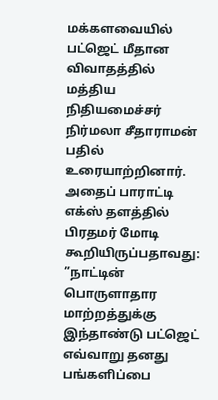மக்களவையில் பட்ஜெட் மீதான விவாதத்தில் மத்திய நிதியமைச்சர் நிர்மலா சீதாராமன் பதில் உரையாற்றினார்.
அதைப் பாராட்டி எக்ஸ் தளத்தில் பிரதமர் மோடி கூறியிருப்பதாவது: ”நாட்டின் பொருளாதார மாற்றத்துக்கு இந்தாண்டு பட்ஜெட் எவ்வாறு தனது பங்களிப்பை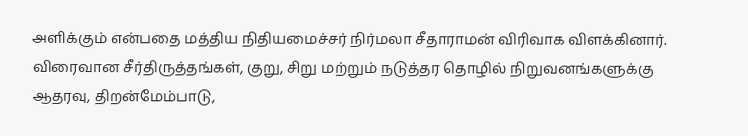அளிக்கும் என்பதை மத்திய நிதியமைச்சர் நிர்மலா சீதாராமன் விரிவாக விளக்கினார்.
விரைவான சீர்திருத்தங்கள், குறு, சிறு மற்றும் நடுத்தர தொழில் நிறுவனங்களுக்கு ஆதரவு, திறன்மேம்பாடு,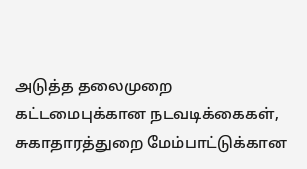அடுத்த தலைமுறை கட்டமைபுக்கான நடவடிக்கைகள், சுகாதாரத்துறை மேம்பாட்டுக்கான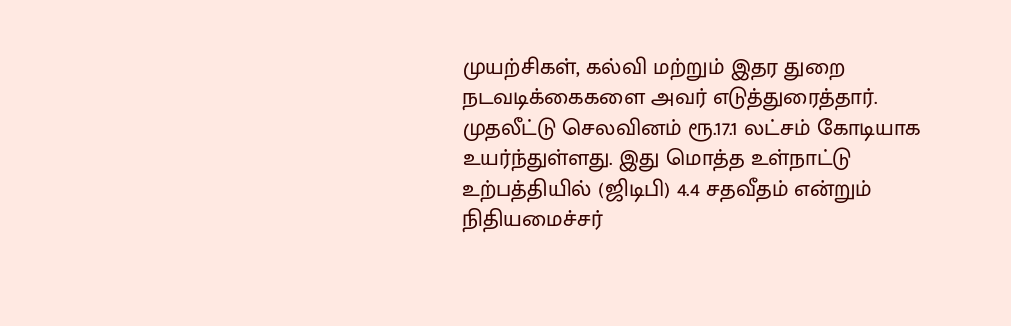முயற்சிகள், கல்வி மற்றும் இதர துறை நடவடிக்கைகளை அவர் எடுத்துரைத்தார். முதலீட்டு செலவினம் ரூ.17.1 லட்சம் கோடியாக உயர்ந்துள்ளது. இது மொத்த உள்நாட்டு உற்பத்தியில் (ஜிடிபி) 4.4 சதவீதம் என்றும் நிதியமைச்சர்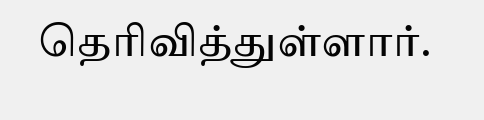தெரிவித்துள்ளார்.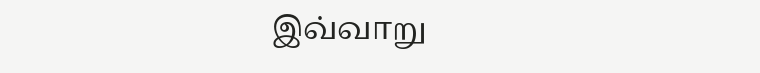இவ்வாறு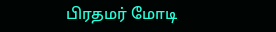பிரதமர் மோடி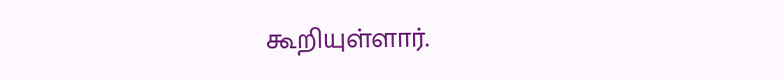கூறியுள்ளார்.